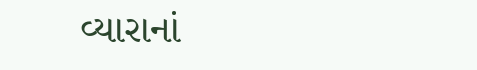વ્યારાનાં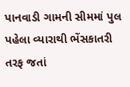પાનવાડી ગામની સીમમાં પુલ પહેલા વ્યારાથી ભેંસકાતરી તરફ જતાં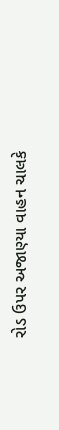રોડ ઉપર અજાણ્યા વાહન ચાલકે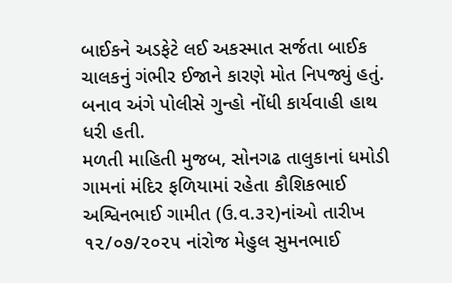બાઈકને અડફેટે લઈ અકસ્માત સર્જતા બાઈક ચાલકનું ગંભીર ઈજાને કારણે મોત નિપજ્યું હતું. બનાવ અંગે પોલીસે ગુન્હો નોંધી કાર્યવાહી હાથ ધરી હતી.
મળતી માહિતી મુજબ, સોનગઢ તાલુકાનાં ધમોડી ગામનાં મંદિર ફળિયામાં રહેતા કૌશિકભાઈ અશ્વિનભાઈ ગામીત (ઉ.વ.૩૨)નાંઓ તારીખ ૧૨/૦૭/૨૦૨૫ નાંરોજ મેહુલ સુમનભાઈ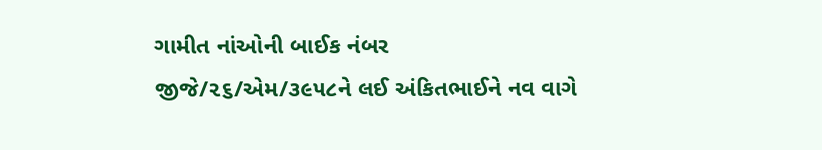ગામીત નાંઓની બાઈક નંબર જીજે/૨૬/એમ/૩૯૫૮ને લઈ અંકિતભાઈને નવ વાગે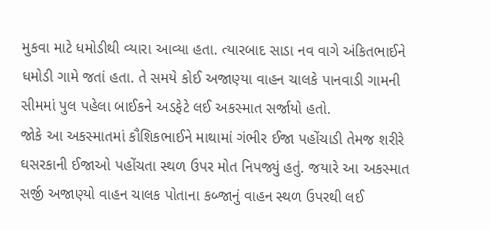મુકવા માટે ધમોડીથી વ્યારા આવ્યા હતા. ત્યારબાદ સાડા નવ વાગે અંકિતભાઈને ધમોડી ગામે જતાં હતા. તે સમયે કોઈ અજાણ્યા વાહન ચાલકે પાનવાડી ગામની સીમમાં પુલ પહેલા બાઈકને અડફેટે લઈ અકસ્માત સર્જાયો હતો.
જોકે આ અકસ્માતમાં કૌશિકભાઈને માથામાં ગંભીર ઈજા પહોંચાડી તેમજ શરીરે ઘસરકાની ઈજાઓ પહોંચતા સ્થળ ઉપર મોત નિપજ્યું હતું. જયારે આ અકસ્માત સર્જી અજાણ્યો વાહન ચાલક પોતાના કબ્જાનું વાહન સ્થળ ઉપરથી લઈ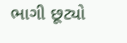ભાગી છૂટ્યો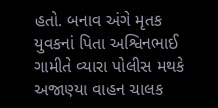હતો. બનાવ અંગે મૃતક યુવકનાં પિતા અશ્વિનભાઈ ગામીતે વ્યારા પોલીસ મથકે અજાણ્યા વાહન ચાલક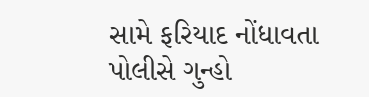સામે ફરિયાદ નોંધાવતા પોલીસે ગુન્હો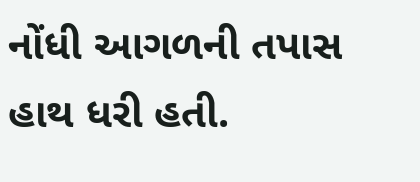નોંધી આગળની તપાસ હાથ ધરી હતી.